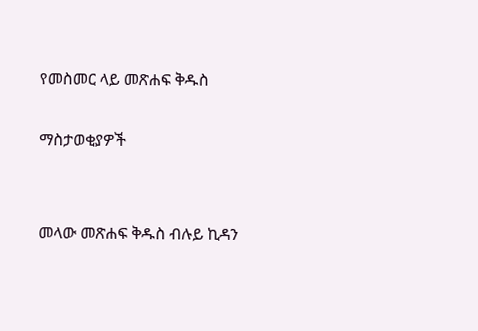የመስመር ላይ መጽሐፍ ቅዱስ

ማስታወቂያዎች


መላው መጽሐፍ ቅዱስ ብሉይ ኪዳን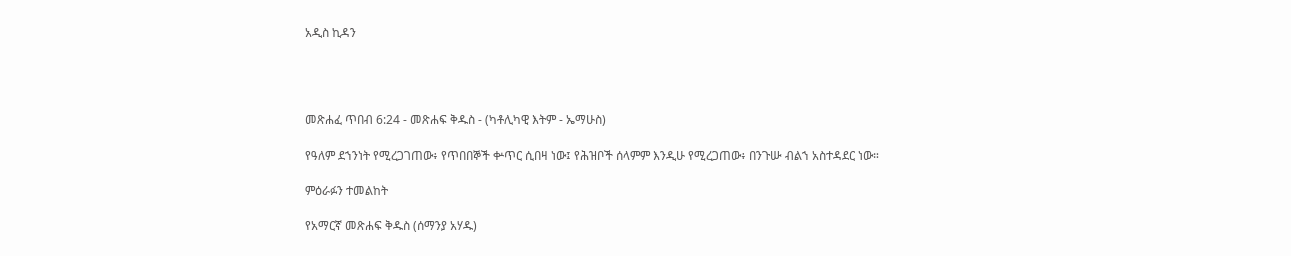አዲስ ኪዳን




መጽሐፈ ጥበብ 6:24 - መጽሐፍ ቅዱስ - (ካቶሊካዊ እትም - ኤማሁስ)

የዓለም ደኀንነት የሚረጋገጠው፥ የጥበበኞች ቍጥር ሲበዛ ነው፤ የሕዝቦች ሰላምም እንዲሁ የሚረጋጠው፥ በንጉሡ ብልኀ አስተዳደር ነው።

ምዕራፉን ተመልከት

የአማርኛ መጽሐፍ ቅዱስ (ሰማንያ አሃዱ)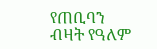የጠቢባን ብዛት የዓለም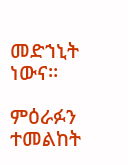መድኀኒት ነውና።

ምዕራፉን ተመልከት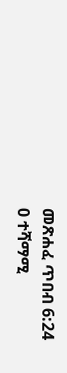መጽሐፈ ጥበብ 6:24
0 ተሻማሚ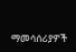ማመሳሰሪያዎች